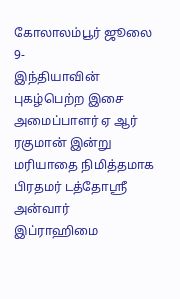கோலாலம்பூர் ஜூலை 9-
இந்தியாவின் புகழ்பெற்ற இசை அமைப்பாளர் ஏ ஆர் ரகுமான் இன்று மரியாதை நிமித்தமாக பிரதமர் டத்தோஸ்ரீ அன்வார் இப்ராஹிமை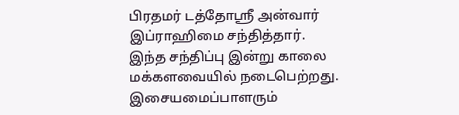பிரதமர் டத்தோஸ்ரீ அன்வார் இப்ராஹிமை சந்தித்தார்.
இந்த சந்திப்பு இன்று காலை மக்களவையில் நடைபெற்றது.
இசையமைப்பாளரும்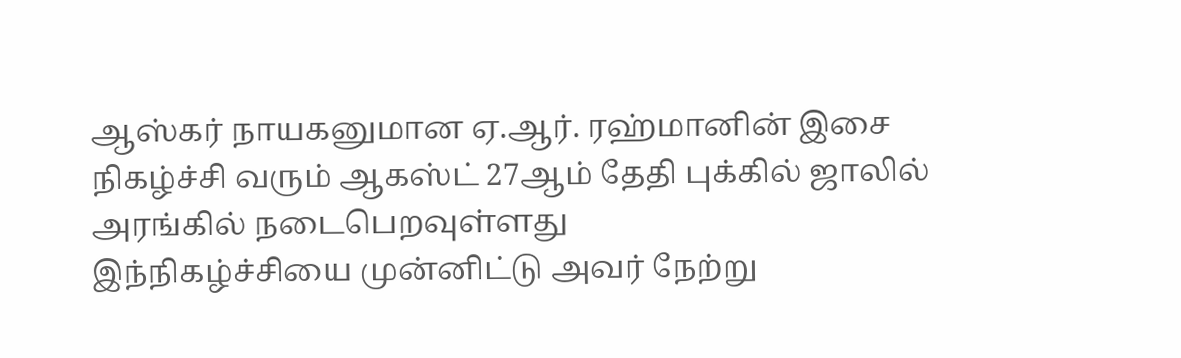ஆஸ்கர் நாயகனுமான ஏ.ஆர். ரஹ்மானின் இசை நிகழ்ச்சி வரும் ஆகஸ்ட் 27ஆம் தேதி புக்கில் ஜாலில் அரங்கில் நடைபெறவுள்ளது
இந்நிகழ்ச்சியை முன்னிட்டு அவர் நேற்று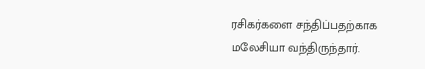ரசிகர்களை சந்திப்பதற்காக மலேசியா வந்திருந்தார்.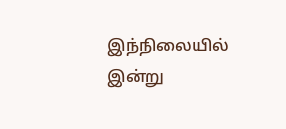இந்நிலையில் இன்று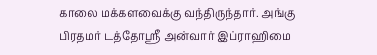காலை மக்களவைக்கு வந்திருந்தார். அங்கு பிரதமர் டத்தோஸ்ரீ அன்வார் இப்ராஹிமை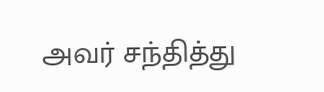அவர் சந்தித்து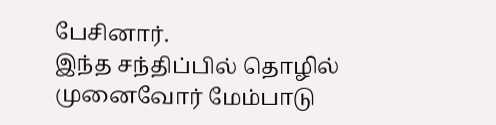பேசினார்.
இந்த சந்திப்பில் தொழில் முனைவோர் மேம்பாடு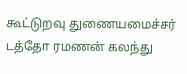கூட்டுறவு துணையமைச்சர் டத்தோ ரமணன் கலந்து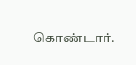கொண்டார்.